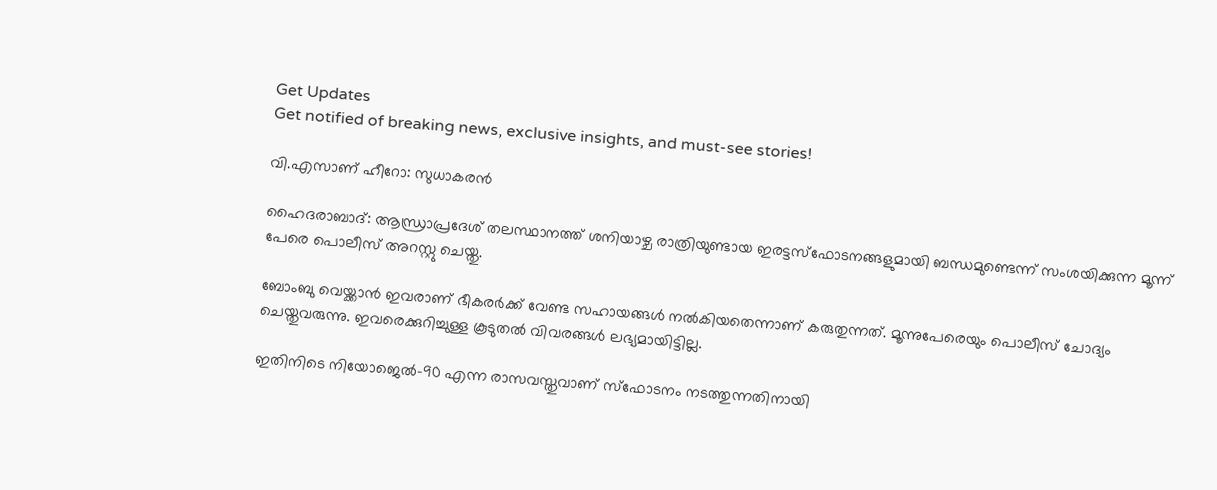Get Updates
Get notified of breaking news, exclusive insights, and must-see stories!

വി.എസാണ് ഹീറോ: സുധാകരന്‍

ഹൈദരാബാദ്‌: ആന്ധ്രാപ്രദേശ്‌ തലസ്ഥാനത്ത്‌ ശനിയാഴ്ച രാത്രിയുണ്ടായ ഇരട്ടസ്ഫോടനങ്ങളുമായി ബന്ധമുണ്ടെന്ന് സംശയിക്കുന്ന മൂന്ന് പേരെ പൊലീസ് അറസ്റ്റു ചെയ്തു.

ബോംബു വെയ്ക്കാന്‍ ഇവരാണ് ഭീകരര്‍ക്ക് വേണ്ട സഹായങ്ങള്‍ നല്‍കിയതെന്നാണ് കരുതുന്നത്. മൂന്നുപേരെയും പൊലീസ് ചോദ്യം ചെയ്തുവരുന്നു. ഇവരെക്കുറിച്ചുള്ള കൂടുതല്‍ വിവരങ്ങള്‍ ലഭ്യമായിട്ടില്ല.

ഇതിനിടെ നിയോജെല്‍-90 എന്ന രാസവസ്തുവാണ് സ്ഫോടനം നടത്തുന്നതിനായി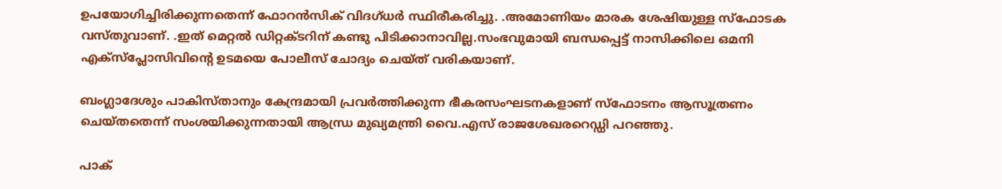ഉപയോഗിച്ചിരിക്കുന്നതെന്ന് ഫോറന്‍സിക്‌ വിദഗ്‌ധര്‍ സ്ഥിരീകരിച്ചു. .അമോണിയം മാരക ശേഷിയുള്ള സ്ഫോടക വസ്തുവാണ്. .ഇത്‌ മെറ്റല്‍ ഡിറ്റക്ടറിന്‌ കണ്ടു പിടിക്കാനാവില്ല.സംഭവുമായി ബന്ധപ്പെട്ട്‌ നാസിക്കിലെ ഒമനി എക്സ്പ്ലോസിവിന്റെ ഉടമയെ പോലീസ്‌ ചോദ്യം ചെയ്ത്‌ വരികയാണ്‌.

ബംഗ്ലാദേശും പാകിസ്താനും കേന്ദ്രമായി പ്രവര്‍ത്തിക്കുന്ന ഭീകരസംഘടനകളാണ്‌ സ്ഫോടനം ആസൂത്രണം ചെയ്തതെന്ന്‌ സംശയിക്കുന്നതായി ആന്ധ്ര മുഖ്യമന്ത്രി വൈ.എസ്‌ രാജശേഖരറെഡ്ഡി പറഞ്ഞു.

പാക്‌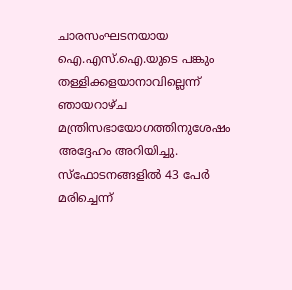ചാരസംഘടനയായ ഐ.എസ്‌.ഐ.യുടെ പങ്കും തള്ളിക്കളയാനാവില്ലെന്ന്‌ ഞായറാഴ്ച മന്ത്രിസഭായോഗത്തിനുശേഷം അദ്ദേഹം അറിയിച്ചു. സ്ഫോടനങ്ങളില്‍ 43 പേര്‍ മരിച്ചെന്ന്‌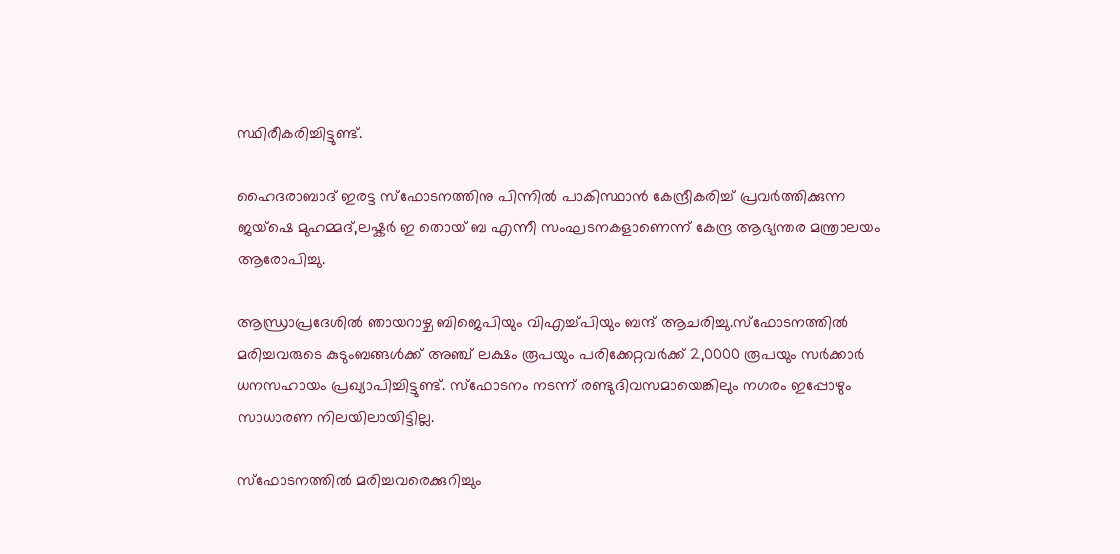സ്ഥിരീകരിച്ചിട്ടുണ്ട്‌.

ഹൈദരാബാദ്‌ ഇരട്ട സ്ഫോടനത്തിനു പിന്നില്‍ പാകിസ്ഥാന്‍ കേന്ദ്രീകരിച്ച്‌ പ്രവര്‍ത്തിക്കുന്ന ജയ്ഷെ മുഹമ്മദ്‌,ലഷ്കര്‍ ഇ തൊയ് ബ എന്നീ സംഘടനകളാണെന്ന്‌ കേന്ദ്ര ആഭ്യന്തര മന്ത്രാലയം ആരോപിച്ചു.

ആന്ധ്രാപ്രദേശില്‍ ഞായറാഴ്ച ബിജെപിയും വിഎച്ച്പിയും ബന്ദ്‌ ആചരിച്ചു.സ്ഫോടനത്തില്‍ മരിച്ചവരുടെ കുടുംബങ്ങള്‍ക്ക്‌ അഞ്ച്‌ ലക്ഷം രൂപയും പരിക്കേറ്റവര്‍ക്ക്‌ 2,0000 രൂപയും സര്‍ക്കാര്‍ ധനസഹായം പ്രഖ്യാപിച്ചിട്ടുണ്ട്‌. സ്ഫോടനം നടന്ന് രണ്ടുദിവസമായെങ്കിലും നഗരം ഇപ്പോഴും സാധാരണ നിലയിലായിട്ടില്ല.

സ്ഫോടനത്തില്‍ മരിച്ചവരെക്കുറിച്ചും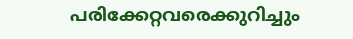പരിക്കേറ്റവരെക്കുറിച്ചും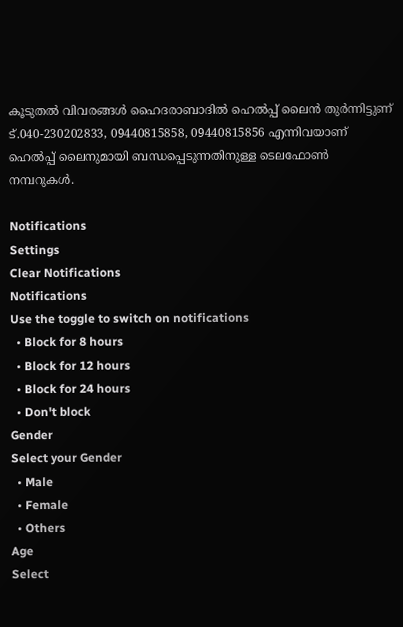കൂടുതല്‍ വിവരങ്ങള്‍ ഹൈദരാബാദില്‍ ഹെല്‍പ്പ്‌ ലൈന്‍ തുര്‍ന്നിട്ടുണ്‌ ട്‌.040-230202833, 09440815858, 09440815856 എന്നിവയാണ്‌ ഹെല്‍പ്പ്‌ ലൈനുമായി ബന്ധപ്പെടുന്നതിനുള്ള ടെലഫോണ്‍ നമ്പറുകള്‍.

Notifications
Settings
Clear Notifications
Notifications
Use the toggle to switch on notifications
  • Block for 8 hours
  • Block for 12 hours
  • Block for 24 hours
  • Don't block
Gender
Select your Gender
  • Male
  • Female
  • Others
Age
Select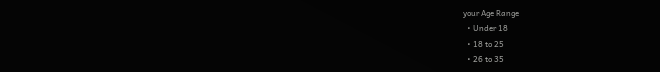your Age Range
  • Under 18
  • 18 to 25
  • 26 to 35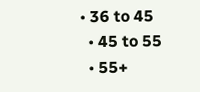• 36 to 45
  • 45 to 55
  • 55+